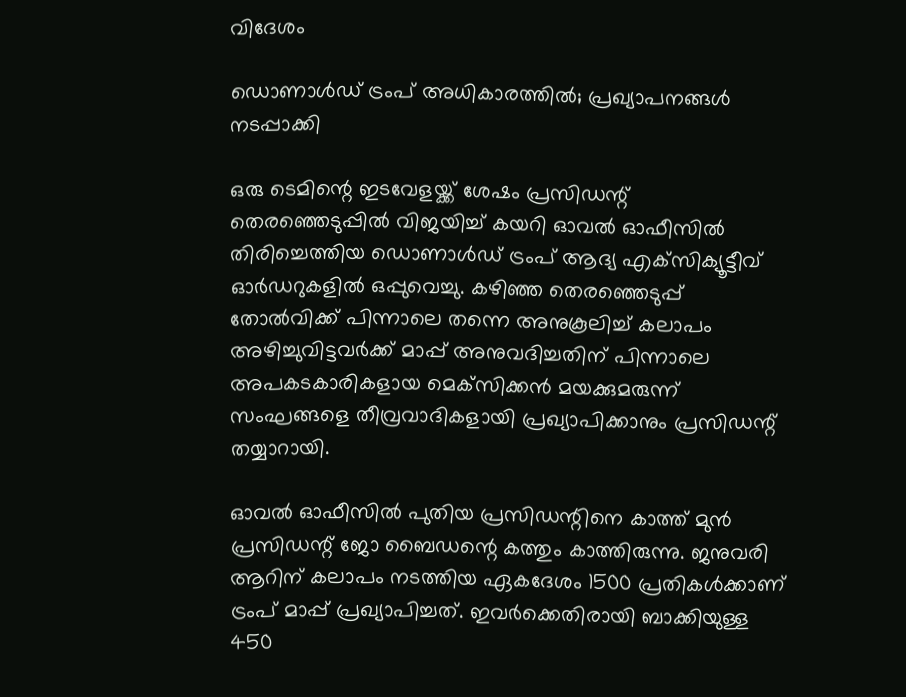വിദേശം

ഡൊണാള്‍ഡ് ട്രംപ് അധികാരത്തില്‍; പ്രഖ്യാപനങ്ങള്‍ നടപ്പാക്കി

ഒരു ടെമിന്റെ ഇടവേളയ്ക്ക് ശേഷം പ്രസിഡന്റ് തെരഞ്ഞെടുപ്പില്‍ വിജയിച്ച് കയറി ഓവല്‍ ഓഫീസില്‍ തിരിച്ചെത്തിയ ഡൊണാള്‍ഡ് ട്രംപ് ആദ്യ എക്‌സിക്യൂട്ടീവ് ഓര്‍ഡറുകളില്‍ ഒപ്പുവെച്ചു. കഴിഞ്ഞ തെരഞ്ഞെടുപ്പ് തോല്‍വിക്ക് പിന്നാലെ തന്നെ അനുകൂലിച്ച് കലാപം അഴിച്ചുവിട്ടവര്‍ക്ക് മാപ്പ് അനുവദിച്ചതിന് പിന്നാലെ അപകടകാരികളായ മെക്‌സിക്കന്‍ മയക്കുമരുന്ന് സംഘങ്ങളെ തീവ്രവാദികളായി പ്രഖ്യാപിക്കാനും പ്രസിഡന്റ് തയ്യാറായി.

ഓവല്‍ ഓഫീസില്‍ പുതിയ പ്രസിഡന്റിനെ കാത്ത് മുന്‍ പ്രസിഡന്റ് ജോ ബൈഡന്റെ കത്തും കാത്തിരുന്നു. ജനുവരി ആറിന് കലാപം നടത്തിയ ഏകദേശം 1500 പ്രതികള്‍ക്കാണ് ട്രംപ് മാപ്പ് പ്രഖ്യാപിച്ചത്. ഇവര്‍ക്കെതിരായി ബാക്കിയുള്ള 450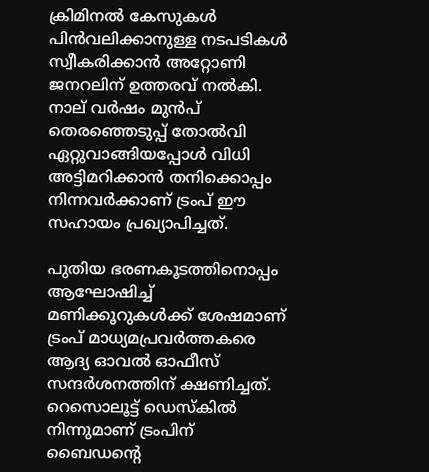ക്രിമിനല്‍ കേസുകള്‍ പിന്‍വലിക്കാനുള്ള നടപടികള്‍ സ്വീകരിക്കാന്‍ അറ്റോണി ജനറലിന് ഉത്തരവ് നല്‍കി. നാല് വര്‍ഷം മുന്‍പ് തെരഞ്ഞെടുപ്പ് തോല്‍വി ഏറ്റുവാങ്ങിയപ്പോള്‍ വിധി അട്ടിമറിക്കാന്‍ തനിക്കൊപ്പം നിന്നവര്‍ക്കാണ് ട്രംപ് ഈ സഹായം പ്രഖ്യാപിച്ചത്.

പുതിയ ഭരണകൂടത്തിനൊപ്പം ആഘോഷിച്ച് മണിക്കൂറുകള്‍ക്ക് ശേഷമാണ് ട്രംപ് മാധ്യമപ്രവര്‍ത്തകരെ ആദ്യ ഓവല്‍ ഓഫീസ് സന്ദര്‍ശനത്തിന് ക്ഷണിച്ചത്. റെസൊലൂട്ട് ഡെസ്‌കില്‍ നിന്നുമാണ് ട്രംപിന് ബൈഡന്റെ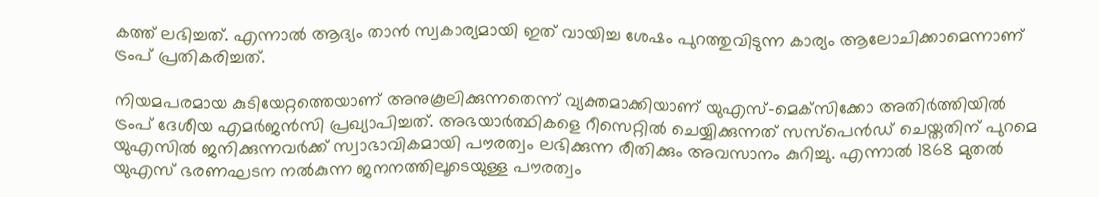കത്ത് ലഭിച്ചത്. എന്നാല്‍ ആദ്യം താന്‍ സ്വകാര്യമായി ഇത് വായിച്ച ശേഷം പുറത്തുവിടുന്ന കാര്യം ആലോചിക്കാമെന്നാണ് ട്രംപ് പ്രതികരിച്ചത്.

നിയമപരമായ കുടിയേറ്റത്തെയാണ് അനുകൂലിക്കുന്നതെന്ന് വ്യക്തമാക്കിയാണ് യുഎസ്-മെക്‌സിക്കോ അതിര്‍ത്തിയില്‍ ട്രംപ് ദേശീയ എമര്‍ജന്‍സി പ്രഖ്യാപിച്ചത്. അഭയാര്‍ത്ഥികളെ റീസെറ്റില്‍ ചെയ്യിക്കുന്നത് സസ്‌പെന്‍ഡ് ചെയ്തതിന് പുറമെ യുഎസില്‍ ജനിക്കുന്നവര്‍ക്ക് സ്വാഭാവികമായി പൗരത്വം ലഭിക്കുന്ന രീതിക്കും അവസാനം കുറിച്ചു. എന്നാല്‍ 1868 മുതല്‍ യുഎസ് ഭരണഘടന നല്‍കുന്ന ജനനത്തിലൂടെയുള്ള പൗരത്വം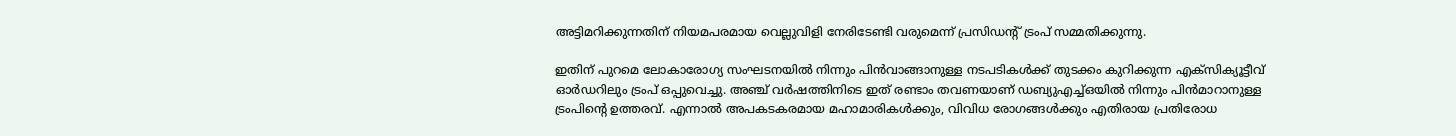അട്ടിമറിക്കുന്നതിന് നിയമപരമായ വെല്ലുവിളി നേരിടേണ്ടി വരുമെന്ന് പ്രസിഡന്റ് ട്രംപ് സമ്മതിക്കുന്നു.

ഇതിന് പുറമെ ലോകാരോഗ്യ സംഘടനയില്‍ നിന്നും പിന്‍വാങ്ങാനുള്ള നടപടികള്‍ക്ക് തുടക്കം കുറിക്കുന്ന എക്‌സിക്യൂട്ടീവ് ഓര്‍ഡറിലും ട്രംപ് ഒപ്പുവെച്ചു. അഞ്ച് വര്‍ഷത്തിനിടെ ഇത് രണ്ടാം തവണയാണ് ഡബ്യുഎച്ച്ഒയില്‍ നിന്നും പിന്‍മാറാനുള്ള ട്രംപിന്റെ ഉത്തരവ്. എന്നാല്‍ അപകടകരമായ മഹാമാരികള്‍ക്കും, വിവിധ രോഗങ്ങള്‍ക്കും എതിരായ പ്രതിരോധ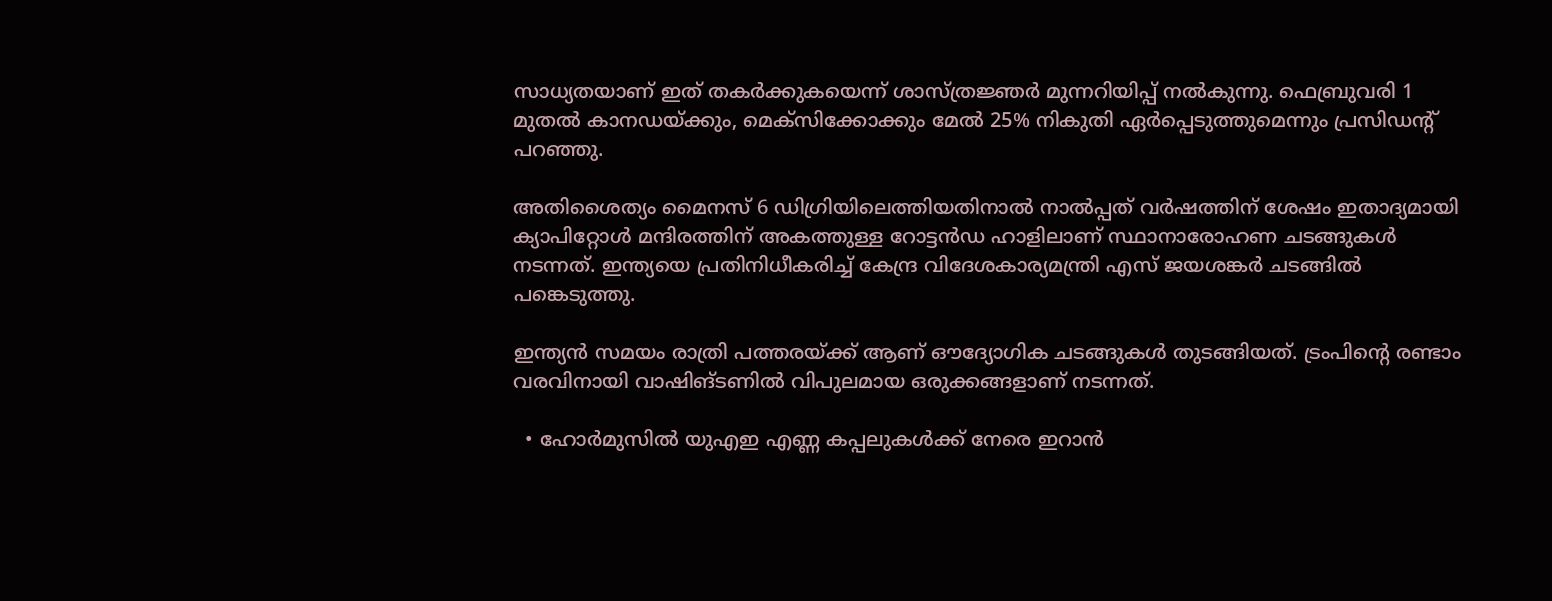സാധ്യതയാണ് ഇത് തകര്‍ക്കുകയെന്ന് ശാസ്ത്രജ്ഞര്‍ മുന്നറിയിപ്പ് നല്‍കുന്നു. ഫെബ്രുവരി 1 മുതല്‍ കാനഡയ്ക്കും, മെക്‌സിക്കോക്കും മേല്‍ 25% നികുതി ഏര്‍പ്പെടുത്തുമെന്നും പ്രസിഡന്റ് പറഞ്ഞു.

അതിശൈത്യം മൈനസ് 6 ഡിഗ്രിയിലെത്തിയതിനാല്‍ നാല്‍പ്പത് വര്‍ഷത്തിന് ശേഷം ഇതാദ്യമായി ക്യാപിറ്റോള്‍ മന്ദിരത്തിന് അകത്തുള്ള റോട്ടന്‍ഡ ഹാളിലാണ് സ്ഥാനാരോഹണ ചടങ്ങുകള്‍ നടന്നത്. ഇന്ത്യയെ പ്രതിനിധീകരിച്ച് കേന്ദ്ര വിദേശകാര്യമന്ത്രി എസ് ജയശങ്കര്‍ ചടങ്ങില്‍ പങ്കെടുത്തു.

ഇന്ത്യന്‍ സമയം രാത്രി പത്തരയ്ക്ക് ആണ് ഔദ്യോഗിക ചടങ്ങുകള്‍ തുടങ്ങിയത്. ട്രംപിന്റെ രണ്ടാം വരവിനായി വാഷിങ്ടണില്‍ വിപുലമായ ഒരുക്കങ്ങളാണ് നടന്നത്.

  • ഹോര്‍മുസില്‍ യുഎഇ എണ്ണ കപ്പലുകള്‍ക്ക് നേരെ ഇറാന്‍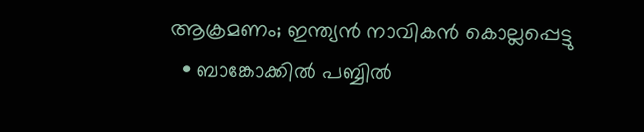ആക്രമണം; ഇന്ത്യന്‍ നാവികന്‍ കൊല്ലപ്പെട്ടു
  • ബാങ്കോക്കില്‍ പബ്ബില്‍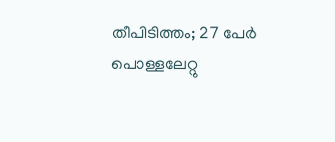തീപിടിത്തം; 27 പേര്‍ പൊള്ളലേറ്റു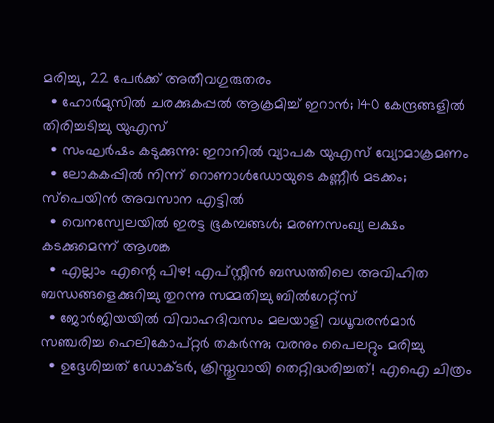മരിച്ചു, 22 പേര്‍ക്ക് അതീവഗുരുതരം
  • ഹോര്‍മുസില്‍ ചരക്കുകപ്പല്‍ ആക്രമിച്ച് ഇറാന്‍; 140 കേന്ദ്രങ്ങളില്‍ തിരിച്ചടിച്ചു യുഎസ്
  • സംഘര്‍ഷം കടുക്കുന്നു: ഇറാനില്‍ വ്യാപക യുഎസ് വ്യോമാക്രമണം
  • ലോകകപ്പില്‍ നിന്ന് റൊണാള്‍ഡോയുടെ കണ്ണീര്‍ മടക്കം; സ്‌പെയിന്‍ അവസാന എട്ടില്‍
  • വെനസ്വേലയില്‍ ഇരട്ട ഭൂകമ്പങ്ങള്‍; മരണസംഖ്യ ലക്ഷം കടക്കുമെന്ന് ആശങ്ക
  • എല്ലാം എന്റെ പിഴ! എപ്സ്റ്റീന്‍ ബന്ധത്തിലെ അവിഹിത ബന്ധങ്ങളെക്കുറിച്ചു തുറന്നു സമ്മതിച്ചു ബില്‍ഗേറ്റ്‌സ്
  • ജോര്‍ജിയയില്‍ വിവാഹദിവസം മലയാളി വധൂവരന്‍മാര്‍ സഞ്ചരിച്ച ഹെലികോപ്റ്റര്‍ തകര്‍ന്നു; വരനും പൈലറ്റും മരിച്ചു
  • ഉദ്ദേശിച്ചത് ഡോക്ടര്‍, ക്രിസ്തുവായി തെറ്റിദ്ധരിച്ചത്! എഐ ചിത്രം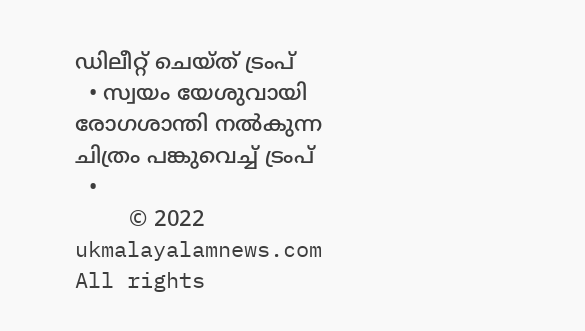ഡിലീറ്റ് ചെയ്ത് ട്രംപ്
  • സ്വയം യേശുവായി രോഗശാന്തി നല്‍കുന്ന ചിത്രം പങ്കുവെച്ച് ട്രംപ്
  •
        © 2022 ukmalayalamnews.com All rights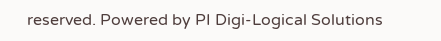reserved. Powered by PI Digi-Logical Solutions